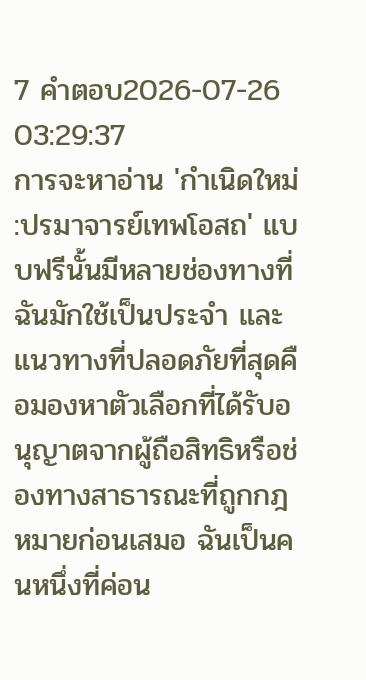7 คำตอบ2026-07-26 03:29:37
การจะหาอ่าน 'กำเนิดใหม่ :ปรมาจารย์เทพโอสถ' แบบฟรีนั้นมีหลายช่องทางที่ฉันมักใช้เป็นประจำ และแนวทางที่ปลอดภัยที่สุดคือมองหาตัวเลือกที่ได้รับอนุญาตจากผู้ถือสิทธิหรือช่องทางสาธารณะที่ถูกกฎหมายก่อนเสมอ ฉันเป็นคนหนึ่งที่ค่อน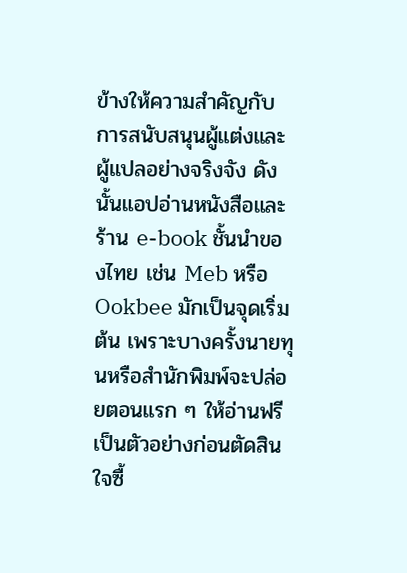ข้างให้ความสำคัญกับการสนับสนุนผู้แต่งและผู้แปลอย่างจริงจัง ดังนั้นแอปอ่านหนังสือและร้าน e-book ชั้นนำของไทย เช่น Meb หรือ Ookbee มักเป็นจุดเริ่มต้น เพราะบางครั้งนายทุนหรือสำนักพิมพ์จะปล่อยตอนแรก ๆ ให้อ่านฟรีเป็นตัวอย่างก่อนตัดสินใจซื้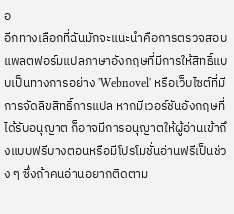อ
อีกทางเลือกที่ฉันมักจะแนะนำคือการตรวจสอบแพลตฟอร์มแปลภาษาอังกฤษที่มีการให้สิทธิ์แบบเป็นทางการอย่าง 'Webnovel' หรือเว็บไซต์ที่มีการจัดลิขสิทธิ์การแปล หากมีเวอร์ชันอังกฤษที่ได้รับอนุญาต ก็อาจมีการอนุญาตให้ผู้อ่านเข้าถึงแบบฟรีบางตอนหรือมีโปรโมชั่นอ่านฟรีเป็นช่วง ๆ ซึ่งถ้าคนอ่านอยากติดตาม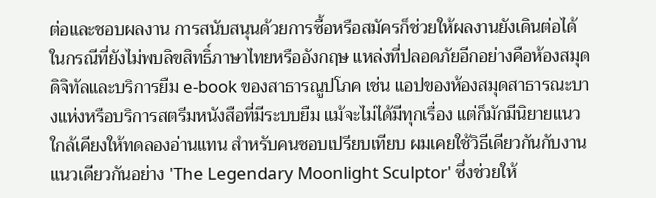ต่อและชอบผลงาน การสนับสนุนด้วยการซื้อหรือสมัครก็ช่วยให้ผลงานยังเดินต่อได้
ในกรณีที่ยังไม่พบลิขสิทธิ์ภาษาไทยหรืออังกฤษ แหล่งที่ปลอดภัยอีกอย่างคือห้องสมุดดิจิทัลและบริการยืม e-book ของสาธารณูปโภค เช่น แอปของห้องสมุดสาธารณะบางแห่งหรือบริการสตรีมหนังสือที่มีระบบยืม แม้จะไม่ได้มีทุกเรื่อง แต่ก็มักมีนิยายแนวใกล้เคียงให้ทดลองอ่านแทน สำหรับคนชอบเปรียบเทียบ ผมเคยใช้วิธีเดียวกันกับงานแนวเดียวกันอย่าง 'The Legendary Moonlight Sculptor' ซึ่งช่วยให้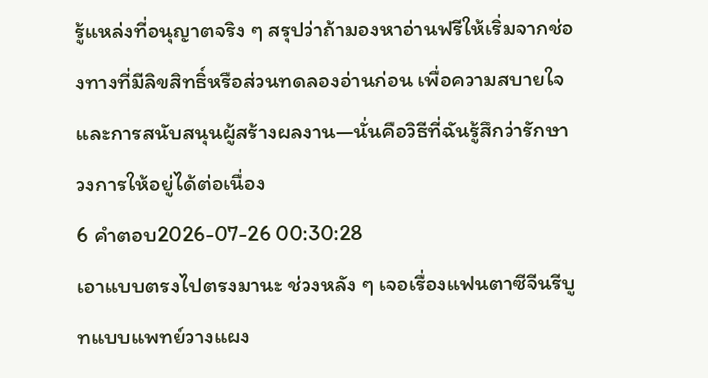รู้แหล่งที่อนุญาตจริง ๆ สรุปว่าถ้ามองหาอ่านฟรีให้เริ่มจากช่องทางที่มีลิขสิทธิ์หรือส่วนทดลองอ่านก่อน เพื่อความสบายใจและการสนับสนุนผู้สร้างผลงาน—นั่นคือวิธีที่ฉันรู้สึกว่ารักษาวงการให้อยู่ได้ต่อเนื่อง
6 คำตอบ2026-07-26 00:30:28
เอาแบบตรงไปตรงมานะ ช่วงหลัง ๆ เจอเรื่องแฟนตาซีจีนรีบูทแบบแพทย์วางแผง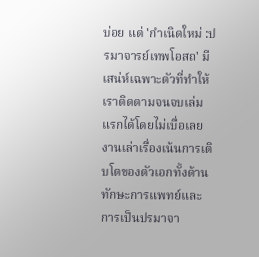บ่อย แต่ 'กำเนิดใหม่ :ปรมาจารย์เทพโอสถ' มีเสน่ห์เฉพาะตัวที่ทำให้เราติดตามจนจบเล่มแรกได้โดยไม่เบื่อเลย งานเล่าเรื่องเน้นการเติบโตของตัวเอกทั้งด้านทักษะการแพทย์และการเป็นปรมาจา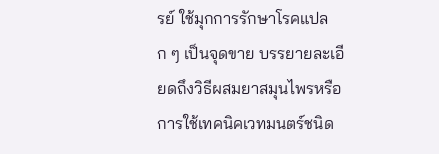รย์ ใช้มุกการรักษาโรคแปลก ๆ เป็นจุดขาย บรรยายละเอียดถึงวิธีผสมยาสมุนไพรหรือการใช้เทคนิคเวทมนตร์ชนิด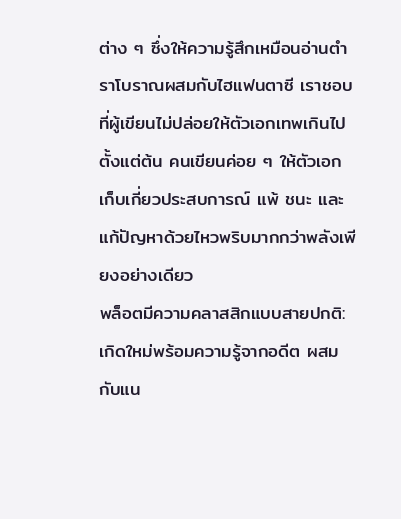ต่าง ๆ ซึ่งให้ความรู้สึกเหมือนอ่านตำราโบราณผสมกับไฮแฟนตาซี เราชอบที่ผู้เขียนไม่ปล่อยให้ตัวเอกเทพเกินไปตั้งแต่ต้น คนเขียนค่อย ๆ ให้ตัวเอกเก็บเกี่ยวประสบการณ์ แพ้ ชนะ และแก้ปัญหาด้วยไหวพริบมากกว่าพลังเพียงอย่างเดียว
พล็อตมีความคลาสสิกแบบสายปกติ: เกิดใหม่พร้อมความรู้จากอดีต ผสมกับแน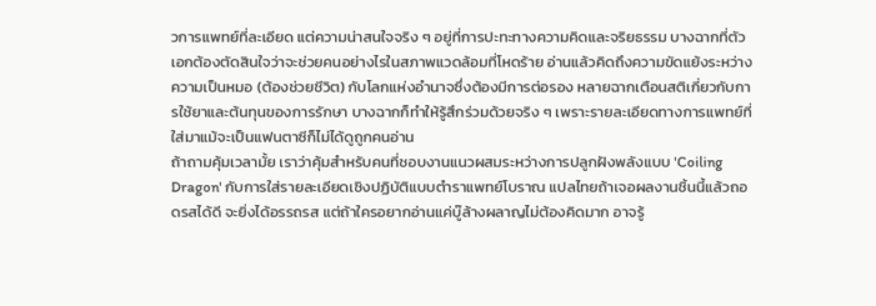วการแพทย์ที่ละเอียด แต่ความน่าสนใจจริง ๆ อยู่ที่การปะทะทางความคิดและจริยธรรม บางฉากที่ตัวเอกต้องตัดสินใจว่าจะช่วยคนอย่างไรในสภาพแวดล้อมที่โหดร้าย อ่านแล้วคิดถึงความขัดแย้งระหว่างความเป็นหมอ (ต้องช่วยชีวิต) กับโลกแห่งอำนาจซึ่งต้องมีการต่อรอง หลายฉากเตือนสติเกี่ยวกับการใช้ยาและต้นทุนของการรักษา บางฉากก็ทำให้รู้สึกร่วมด้วยจริง ๆ เพราะรายละเอียดทางการแพทย์ที่ใส่มาแม้จะเป็นแฟนตาซีก็ไม่ได้ดูถูกคนอ่าน
ถ้าถามคุ้มเวลามั้ย เราว่าคุ้มสำหรับคนที่ชอบงานแนวผสมระหว่างการปลูกฝังพลังแบบ 'Coiling Dragon' กับการใส่รายละเอียดเชิงปฏิบัติแบบตำราแพทย์โบราณ แปลไทยถ้าเจอผลงานชิ้นนี้แล้วถอดรสได้ดี จะยิ่งได้อรรถรส แต่ถ้าใครอยากอ่านแค่บู๊ล้างผลาญไม่ต้องคิดมาก อาจรู้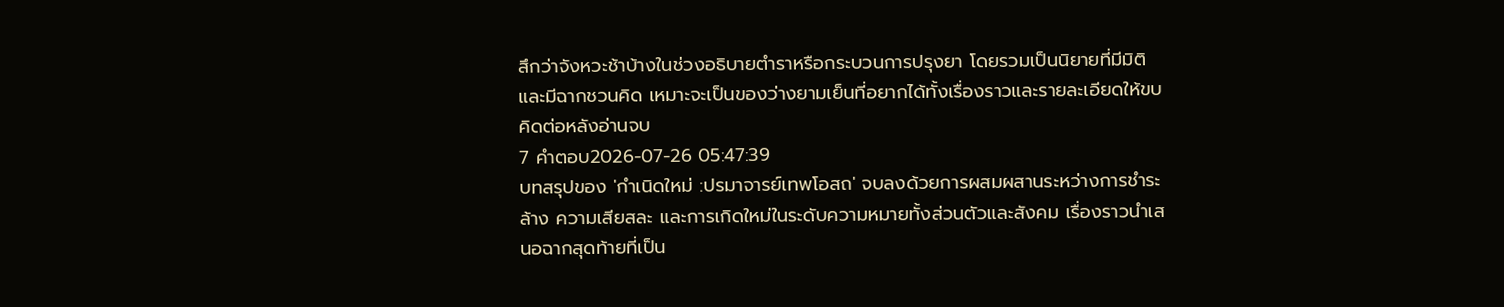สึกว่าจังหวะช้าบ้างในช่วงอธิบายตำราหรือกระบวนการปรุงยา โดยรวมเป็นนิยายที่มีมิติและมีฉากชวนคิด เหมาะจะเป็นของว่างยามเย็นที่อยากได้ทั้งเรื่องราวและรายละเอียดให้ขบคิดต่อหลังอ่านจบ
7 คำตอบ2026-07-26 05:47:39
บทสรุปของ 'กำเนิดใหม่ :ปรมาจารย์เทพโอสถ' จบลงด้วยการผสมผสานระหว่างการชำระล้าง ความเสียสละ และการเกิดใหม่ในระดับความหมายทั้งส่วนตัวและสังคม เรื่องราวนำเสนอฉากสุดท้ายที่เป็น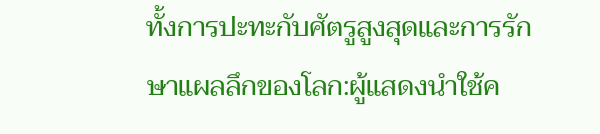ทั้งการปะทะกับศัตรูสูงสุดและการรักษาแผลลึกของโลก:ผู้แสดงนำใช้ค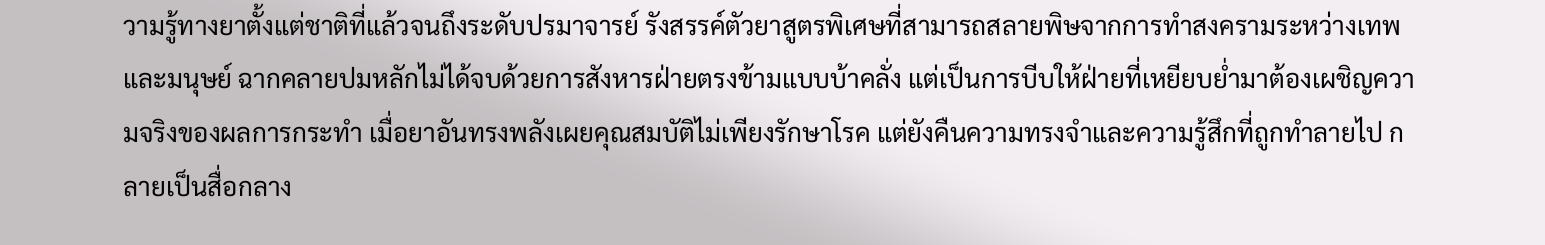วามรู้ทางยาตั้งแต่ชาติที่แล้วจนถึงระดับปรมาจารย์ รังสรรค์ตัวยาสูตรพิเศษที่สามารถสลายพิษจากการทำสงครามระหว่างเทพและมนุษย์ ฉากคลายปมหลักไม่ได้จบด้วยการสังหารฝ่ายตรงข้ามแบบบ้าคลั่ง แต่เป็นการบีบให้ฝ่ายที่เหยียบย่ำมาต้องเผชิญความจริงของผลการกระทำ เมื่อยาอันทรงพลังเผยคุณสมบัติไม่เพียงรักษาโรค แต่ยังคืนความทรงจำและความรู้สึกที่ถูกทำลายไป กลายเป็นสื่อกลาง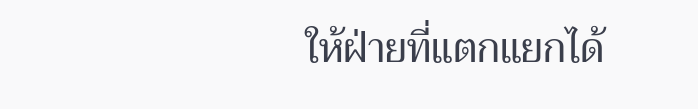ให้ฝ่ายที่แตกแยกได้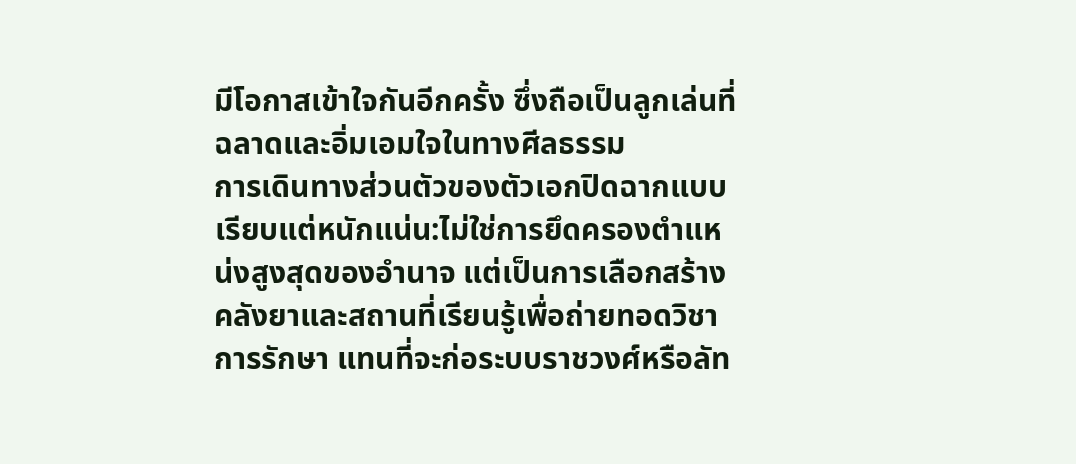มีโอกาสเข้าใจกันอีกครั้ง ซึ่งถือเป็นลูกเล่นที่ฉลาดและอิ่มเอมใจในทางศีลธรรม
การเดินทางส่วนตัวของตัวเอกปิดฉากแบบเรียบแต่หนักแน่น:ไม่ใช่การยึดครองตำแหน่งสูงสุดของอำนาจ แต่เป็นการเลือกสร้างคลังยาและสถานที่เรียนรู้เพื่อถ่ายทอดวิชาการรักษา แทนที่จะก่อระบบราชวงศ์หรือลัท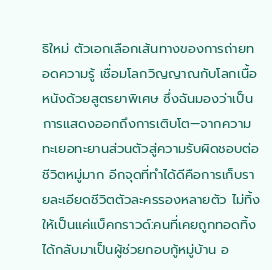ธิใหม่ ตัวเอกเลือกเส้นทางของการถ่ายทอดความรู้ เชื่อมโลกวิญญาณกับโลกเนื้อหนังด้วยสูตรยาพิเศษ ซึ่งฉันมองว่าเป็นการแสดงออกถึงการเติบโต—จากความทะเยอทะยานส่วนตัวสู่ความรับผิดชอบต่อชีวิตหมู่มาก อีกจุดที่ทำได้ดีคือการเก็บรายละเอียดชีวิตตัวละครรองหลายตัว ไม่ทิ้งให้เป็นแค่แบ็คกราวด์:คนที่เคยถูกทอดทิ้งได้กลับมาเป็นผู้ช่วยกอบกู้หมู่บ้าน อ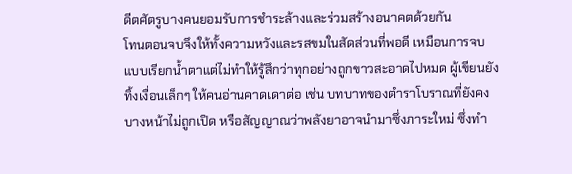ดีตศัตรูบางคนยอมรับการชำระล้างและร่วมสร้างอนาคตด้วยกัน
โทนตอนจบจึงให้ทั้งความหวังและรสขมในสัดส่วนที่พอดี เหมือนการจบแบบเรียกน้ำตาแต่ไม่ทำให้รู้สึกว่าทุกอย่างถูกขาวสะอาดไปหมด ผู้เขียนยังทิ้งเงื่อนเล็กๆ ให้คนอ่านคาดเดาต่อ เช่น บทบาทของตำราโบราณที่ยังคงบางหน้าไม่ถูกเปิด หรือสัญญาณว่าพลังยาอาจนำมาซึ่งภาระใหม่ ซึ่งทำ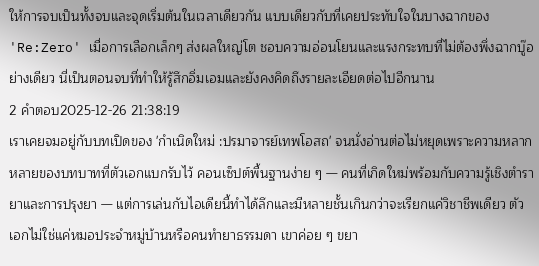ให้การจบเป็นทั้งจบและจุดเริ่มต้นในเวลาเดียวกัน แบบเดียวกับที่เคยประทับใจในบางฉากของ 'Re:Zero' เมื่อการเลือกเล็กๆ ส่งผลใหญ่โต ชอบความอ่อนโยนและแรงกระทบที่ไม่ต้องพึ่งฉากบู๊อย่างเดียว นี่เป็นตอนจบที่ทำให้รู้สึกอิ่มเอมและยังคงคิดถึงรายละเอียดต่อไปอีกนาน
2 คำตอบ2025-12-26 21:38:19
เราเคยจมอยู่กับบทเปิดของ 'กำเนิดใหม่ :ปรมาจารย์เทพโอสถ' จนนั่งอ่านต่อไม่หยุดเพราะความหลากหลายของบทบาทที่ตัวเอกแบกรับไว้ คอนเซ็ปต์พื้นฐานง่าย ๆ — คนที่เกิดใหม่พร้อมกับความรู้เชิงตำรายาและการปรุงยา — แต่การเล่นกับไอเดียนี้ทำได้ลึกและมีหลายชั้นเกินกว่าจะเรียกแค่วิชาชีพเดียว ตัวเอกไม่ใช่แค่หมอประจำหมู่บ้านหรือคนทำยาธรรมดา เขาค่อย ๆ ขยา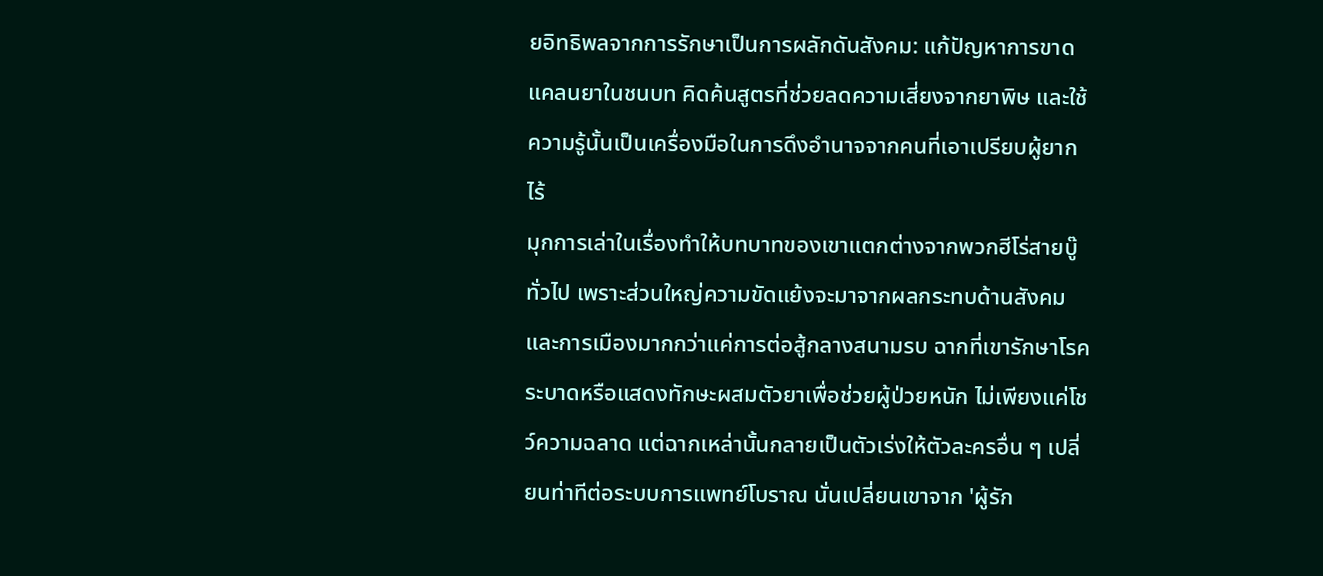ยอิทธิพลจากการรักษาเป็นการผลักดันสังคม: แก้ปัญหาการขาดแคลนยาในชนบท คิดค้นสูตรที่ช่วยลดความเสี่ยงจากยาพิษ และใช้ความรู้นั้นเป็นเครื่องมือในการดึงอำนาจจากคนที่เอาเปรียบผู้ยากไร้
มุกการเล่าในเรื่องทำให้บทบาทของเขาแตกต่างจากพวกฮีโร่สายบู๊ทั่วไป เพราะส่วนใหญ่ความขัดแย้งจะมาจากผลกระทบด้านสังคมและการเมืองมากกว่าแค่การต่อสู้กลางสนามรบ ฉากที่เขารักษาโรคระบาดหรือแสดงทักษะผสมตัวยาเพื่อช่วยผู้ป่วยหนัก ไม่เพียงแค่โชว์ความฉลาด แต่ฉากเหล่านั้นกลายเป็นตัวเร่งให้ตัวละครอื่น ๆ เปลี่ยนท่าทีต่อระบบการแพทย์โบราณ นั่นเปลี่ยนเขาจาก 'ผู้รัก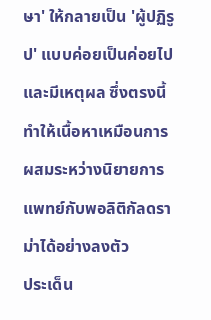ษา' ให้กลายเป็น 'ผู้ปฏิรูป' แบบค่อยเป็นค่อยไปและมีเหตุผล ซึ่งตรงนี้ทำให้เนื้อหาเหมือนการผสมระหว่างนิยายการแพทย์กับพอลิติกัลดราม่าได้อย่างลงตัว
ประเด็น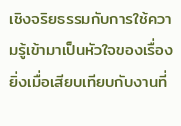เชิงจริยธรรมกับการใช้ความรู้เข้ามาเป็นหัวใจของเรื่อง ยิ่งเมื่อเสียบเทียบกับงานที่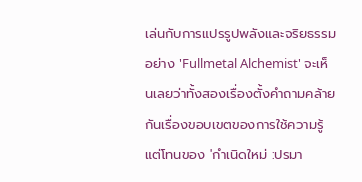เล่นกับการแปรรูปพลังและจริยธรรมอย่าง 'Fullmetal Alchemist' จะเห็นเลยว่าทั้งสองเรื่องตั้งคำถามคล้ายกันเรื่องขอบเขตของการใช้ความรู้ แต่โทนของ 'กำเนิดใหม่ :ปรมา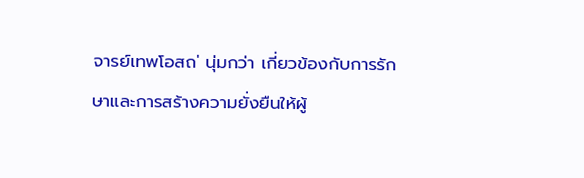จารย์เทพโอสถ' นุ่มกว่า เกี่ยวข้องกับการรักษาและการสร้างความยั่งยืนให้ผู้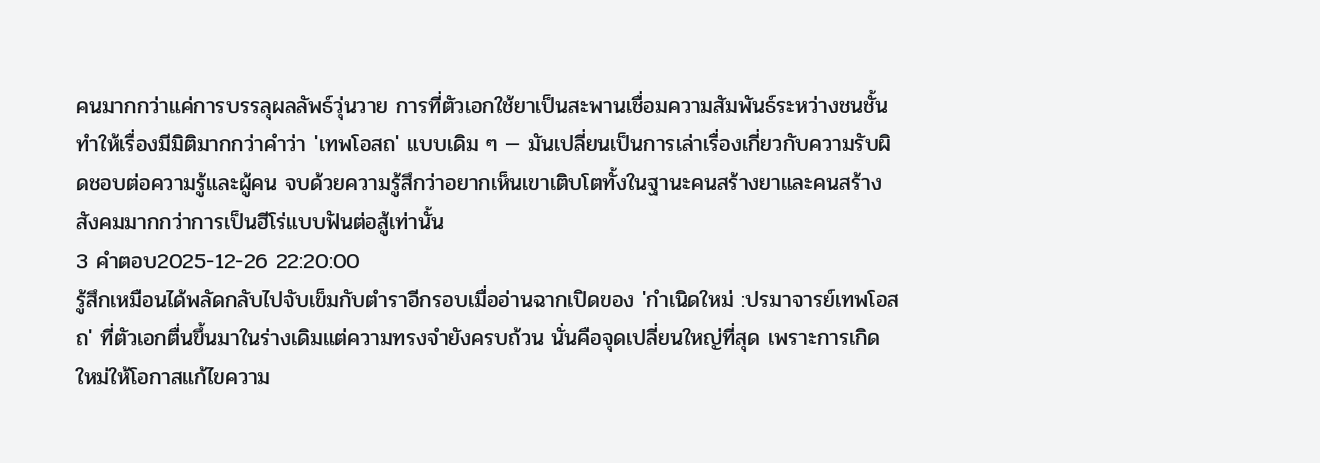คนมากกว่าแค่การบรรลุผลลัพธ์วุ่นวาย การที่ตัวเอกใช้ยาเป็นสะพานเชื่อมความสัมพันธ์ระหว่างชนชั้น ทำให้เรื่องมีมิติมากกว่าคำว่า 'เทพโอสถ' แบบเดิม ๆ — มันเปลี่ยนเป็นการเล่าเรื่องเกี่ยวกับความรับผิดชอบต่อความรู้และผู้คน จบด้วยความรู้สึกว่าอยากเห็นเขาเติบโตทั้งในฐานะคนสร้างยาและคนสร้างสังคมมากกว่าการเป็นฮีโร่แบบฟันต่อสู้เท่านั้น
3 คำตอบ2025-12-26 22:20:00
รู้สึกเหมือนได้พลัดกลับไปจับเข็มกับตำราอีกรอบเมื่ออ่านฉากเปิดของ 'กำเนิดใหม่ :ปรมาจารย์เทพโอสถ' ที่ตัวเอกตื่นขึ้นมาในร่างเดิมแต่ความทรงจำยังครบถ้วน นั่นคือจุดเปลี่ยนใหญ่ที่สุด เพราะการเกิดใหม่ให้โอกาสแก้ไขความ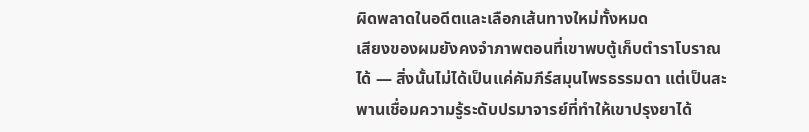ผิดพลาดในอดีตและเลือกเส้นทางใหม่ทั้งหมด
เสียงของผมยังคงจำภาพตอนที่เขาพบตู้เก็บตำราโบราณได้ — สิ่งนั้นไม่ได้เป็นแค่คัมภีร์สมุนไพรธรรมดา แต่เป็นสะพานเชื่อมความรู้ระดับปรมาจารย์ที่ทำให้เขาปรุงยาได้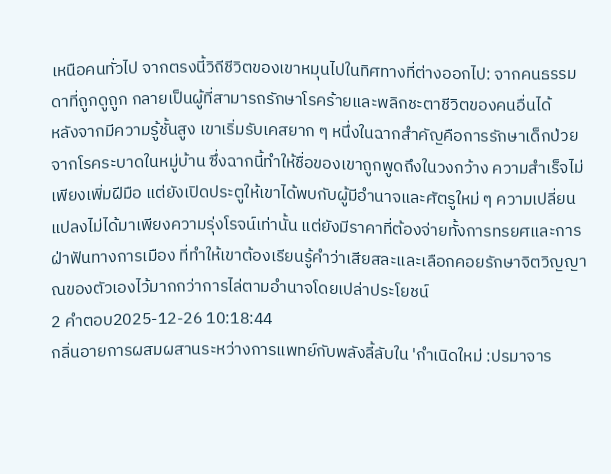เหนือคนทั่วไป จากตรงนี้วิถีชีวิตของเขาหมุนไปในทิศทางที่ต่างออกไป: จากคนธรรมดาที่ถูกดูถูก กลายเป็นผู้ที่สามารถรักษาโรคร้ายและพลิกชะตาชีวิตของคนอื่นได้
หลังจากมีความรู้ชั้นสูง เขาเริ่มรับเคสยาก ๆ หนึ่งในฉากสำคัญคือการรักษาเด็กป่วยจากโรคระบาดในหมู่บ้าน ซึ่งฉากนี้ทำให้ชื่อของเขาถูกพูดถึงในวงกว้าง ความสำเร็จไม่เพียงเพิ่มฝีมือ แต่ยังเปิดประตูให้เขาได้พบกับผู้มีอำนาจและศัตรูใหม่ ๆ ความเปลี่ยนแปลงไม่ได้มาเพียงความรุ่งโรจน์เท่านั้น แต่ยังมีราคาที่ต้องจ่ายทั้งการทรยศและการฝ่าฟันทางการเมือง ที่ทำให้เขาต้องเรียนรู้คำว่าเสียสละและเลือกคอยรักษาจิตวิญญาณของตัวเองไว้มากกว่าการไล่ตามอำนาจโดยเปล่าประโยชน์
2 คำตอบ2025-12-26 10:18:44
กลิ่นอายการผสมผสานระหว่างการแพทย์กับพลังลี้ลับใน 'กำเนิดใหม่ :ปรมาจาร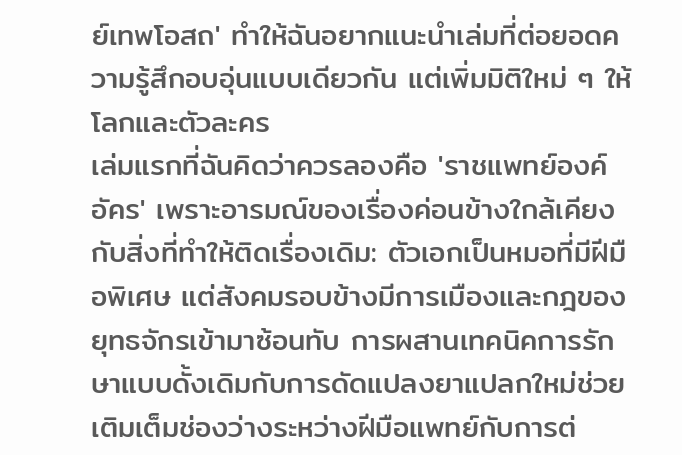ย์เทพโอสถ' ทำให้ฉันอยากแนะนำเล่มที่ต่อยอดความรู้สึกอบอุ่นแบบเดียวกัน แต่เพิ่มมิติใหม่ ๆ ให้โลกและตัวละคร
เล่มแรกที่ฉันคิดว่าควรลองคือ 'ราชแพทย์องค์อัคร' เพราะอารมณ์ของเรื่องค่อนข้างใกล้เคียงกับสิ่งที่ทำให้ติดเรื่องเดิม: ตัวเอกเป็นหมอที่มีฝีมือพิเศษ แต่สังคมรอบข้างมีการเมืองและกฎของยุทธจักรเข้ามาซ้อนทับ การผสานเทคนิคการรักษาแบบดั้งเดิมกับการดัดแปลงยาแปลกใหม่ช่วยเติมเต็มช่องว่างระหว่างฝีมือแพทย์กับการต่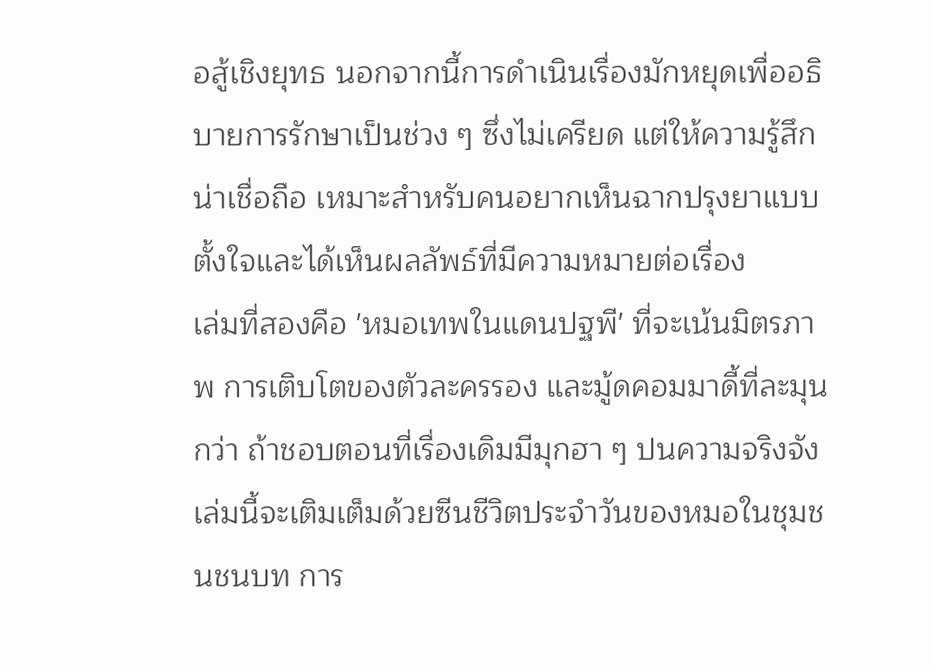อสู้เชิงยุทธ นอกจากนี้การดำเนินเรื่องมักหยุดเพื่ออธิบายการรักษาเป็นช่วง ๆ ซึ่งไม่เครียด แต่ให้ความรู้สึกน่าเชื่อถือ เหมาะสำหรับคนอยากเห็นฉากปรุงยาแบบตั้งใจและได้เห็นผลลัพธ์ที่มีความหมายต่อเรื่อง
เล่มที่สองคือ 'หมอเทพในแดนปฐพี' ที่จะเน้นมิตรภาพ การเติบโตของตัวละครรอง และมู้ดคอมมาดี้ที่ละมุนกว่า ถ้าชอบตอนที่เรื่องเดิมมีมุกฮา ๆ ปนความจริงจัง เล่มนี้จะเติมเต็มด้วยซีนชีวิตประจำวันของหมอในชุมชนชนบท การ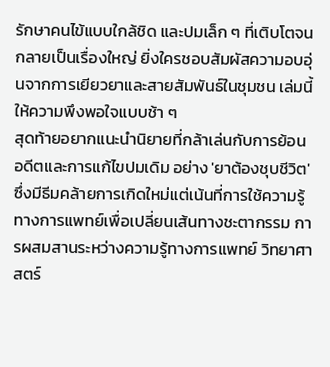รักษาคนไข้แบบใกล้ชิด และปมเล็ก ๆ ที่เติบโตจนกลายเป็นเรื่องใหญ่ ยิ่งใครชอบสัมผัสความอบอุ่นจากการเยียวยาและสายสัมพันธ์ในชุมชน เล่มนี้ให้ความพึงพอใจแบบช้า ๆ
สุดท้ายอยากแนะนำนิยายที่กล้าเล่นกับการย้อนอดีตและการแก้ไขปมเดิม อย่าง 'ยาต้องชุบชีวิต' ซึ่งมีธีมคล้ายการเกิดใหม่แต่เน้นที่การใช้ความรู้ทางการแพทย์เพื่อเปลี่ยนเส้นทางชะตากรรม การผสมสานระหว่างความรู้ทางการแพทย์ วิทยาศาสตร์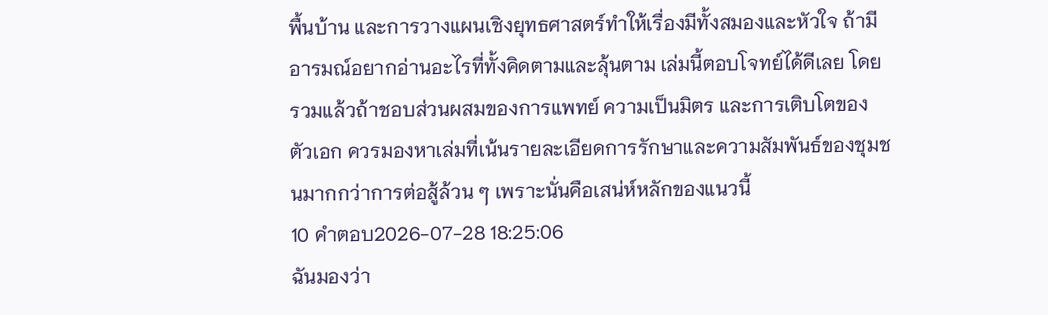พื้นบ้าน และการวางแผนเชิงยุทธศาสตร์ทำให้เรื่องมีทั้งสมองและหัวใจ ถ้ามีอารมณ์อยากอ่านอะไรที่ทั้งคิดตามและลุ้นตาม เล่มนี้ตอบโจทย์ได้ดีเลย โดยรวมแล้วถ้าชอบส่วนผสมของการแพทย์ ความเป็นมิตร และการเติบโตของตัวเอก ควรมองหาเล่มที่เน้นรายละเอียดการรักษาและความสัมพันธ์ของชุมชนมากกว่าการต่อสู้ล้วน ๆ เพราะนั่นคือเสน่ห์หลักของแนวนี้
10 คำตอบ2026-07-28 18:25:06
ฉันมองว่า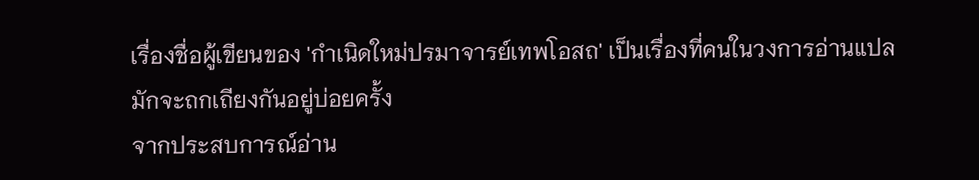เรื่องชื่อผู้เขียนของ 'กำเนิดใหม่ปรมาจารย์เทพโอสถ' เป็นเรื่องที่คนในวงการอ่านแปลมักจะถกเถียงกันอยู่บ่อยครั้ง
จากประสบการณ์อ่าน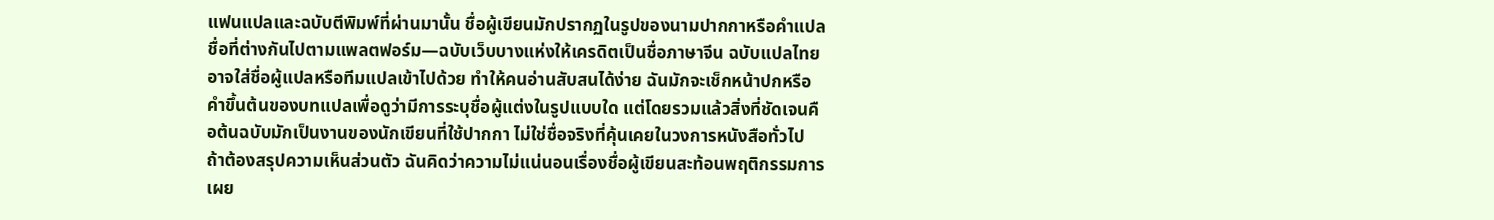แฟนแปลและฉบับตีพิมพ์ที่ผ่านมานั้น ชื่อผู้เขียนมักปรากฏในรูปของนามปากกาหรือคำแปลชื่อที่ต่างกันไปตามแพลตฟอร์ม—ฉบับเว็บบางแห่งให้เครดิตเป็นชื่อภาษาจีน ฉบับแปลไทยอาจใส่ชื่อผู้แปลหรือทีมแปลเข้าไปด้วย ทำให้คนอ่านสับสนได้ง่าย ฉันมักจะเช็กหน้าปกหรือคำขึ้นต้นของบทแปลเพื่อดูว่ามีการระบุชื่อผู้แต่งในรูปแบบใด แต่โดยรวมแล้วสิ่งที่ชัดเจนคือต้นฉบับมักเป็นงานของนักเขียนที่ใช้ปากกา ไม่ใช่ชื่อจริงที่คุ้นเคยในวงการหนังสือทั่วไป
ถ้าต้องสรุปความเห็นส่วนตัว ฉันคิดว่าความไม่แน่นอนเรื่องชื่อผู้เขียนสะท้อนพฤติกรรมการเผย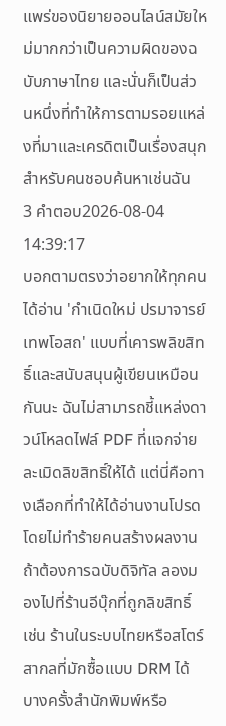แพร่ของนิยายออนไลน์สมัยใหม่มากกว่าเป็นความผิดของฉบับภาษาไทย และนั่นก็เป็นส่วนหนึ่งที่ทำให้การตามรอยแหล่งที่มาและเครดิตเป็นเรื่องสนุกสำหรับคนชอบค้นหาเช่นฉัน
3 คำตอบ2026-08-04 14:39:17
บอกตามตรงว่าอยากให้ทุกคนได้อ่าน 'กําเนิดใหม่ ปรมาจารย์เทพโอสถ' แบบที่เคารพลิขสิทธิ์และสนับสนุนผู้เขียนเหมือนกันนะ ฉันไม่สามารถชี้แหล่งดาวน์โหลดไฟล์ PDF ที่แจกจ่ายละเมิดลิขสิทธิ์ให้ได้ แต่นี่คือทางเลือกที่ทำให้ได้อ่านงานโปรดโดยไม่ทำร้ายคนสร้างผลงาน
ถ้าต้องการฉบับดิจิทัล ลองมองไปที่ร้านอีบุ๊กที่ถูกลิขสิทธิ์ เช่น ร้านในระบบไทยหรือสโตร์สากลที่มักซื้อแบบ DRM ได้ บางครั้งสำนักพิมพ์หรือ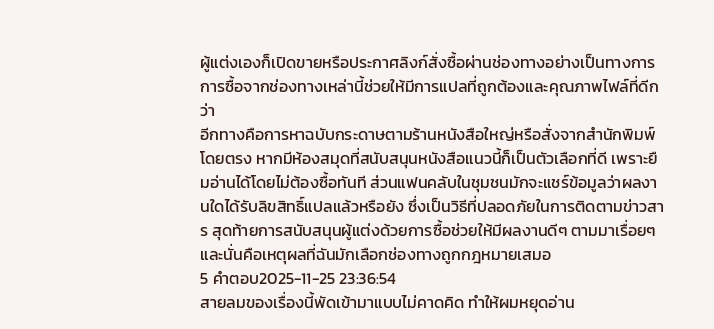ผู้แต่งเองก็เปิดขายหรือประกาศลิงก์สั่งซื้อผ่านช่องทางอย่างเป็นทางการ การซื้อจากช่องทางเหล่านี้ช่วยให้มีการแปลที่ถูกต้องและคุณภาพไฟล์ที่ดีกว่า
อีกทางคือการหาฉบับกระดาษตามร้านหนังสือใหญ่หรือสั่งจากสำนักพิมพ์โดยตรง หากมีห้องสมุดที่สนับสนุนหนังสือแนวนี้ก็เป็นตัวเลือกที่ดี เพราะยืมอ่านได้โดยไม่ต้องซื้อทันที ส่วนแฟนคลับในชุมชนมักจะแชร์ข้อมูลว่าผลงานใดได้รับลิขสิทธิ์แปลแล้วหรือยัง ซึ่งเป็นวิธีที่ปลอดภัยในการติดตามข่าวสาร สุดท้ายการสนับสนุนผู้แต่งด้วยการซื้อช่วยให้มีผลงานดีๆ ตามมาเรื่อยๆ และนั่นคือเหตุผลที่ฉันมักเลือกช่องทางถูกกฎหมายเสมอ
5 คำตอบ2025-11-25 23:36:54
สายลมของเรื่องนี้พัดเข้ามาแบบไม่คาดคิด ทำให้ผมหยุดอ่าน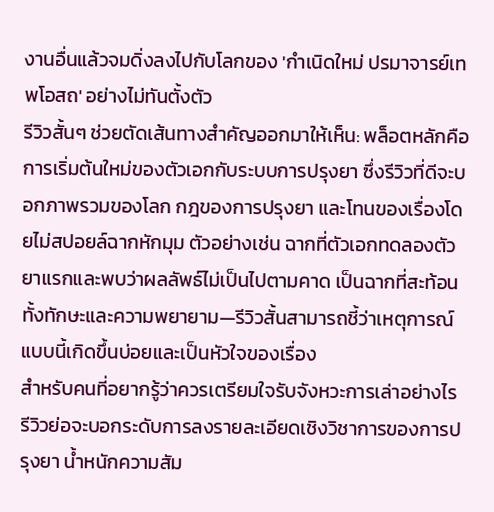งานอื่นแล้วจมดิ่งลงไปกับโลกของ 'กำเนิดใหม่ ปรมาจารย์เทพโอสถ' อย่างไม่ทันตั้งตัว
รีวิวสั้นๆ ช่วยตัดเส้นทางสำคัญออกมาให้เห็น: พล็อตหลักคือการเริ่มต้นใหม่ของตัวเอกกับระบบการปรุงยา ซึ่งรีวิวที่ดีจะบอกภาพรวมของโลก กฎของการปรุงยา และโทนของเรื่องโดยไม่สปอยล์ฉากหักมุม ตัวอย่างเช่น ฉากที่ตัวเอกทดลองตัวยาแรกและพบว่าผลลัพธ์ไม่เป็นไปตามคาด เป็นฉากที่สะท้อนทั้งทักษะและความพยายาม—รีวิวสั้นสามารถชี้ว่าเหตุการณ์แบบนี้เกิดขึ้นบ่อยและเป็นหัวใจของเรื่อง
สำหรับคนที่อยากรู้ว่าควรเตรียมใจรับจังหวะการเล่าอย่างไร รีวิวย่อจะบอกระดับการลงรายละเอียดเชิงวิชาการของการปรุงยา น้ำหนักความสัม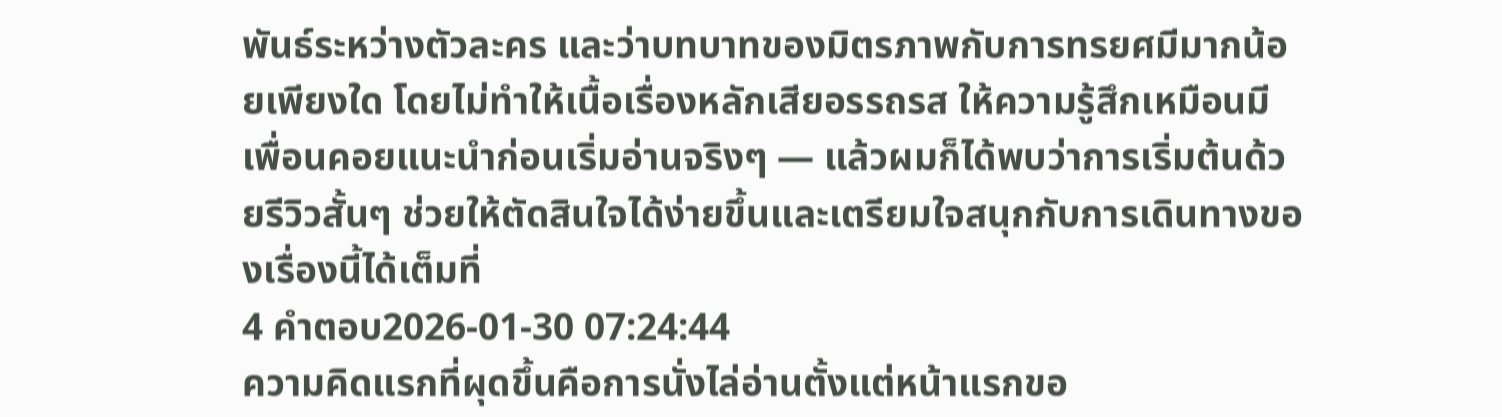พันธ์ระหว่างตัวละคร และว่าบทบาทของมิตรภาพกับการทรยศมีมากน้อยเพียงใด โดยไม่ทำให้เนื้อเรื่องหลักเสียอรรถรส ให้ความรู้สึกเหมือนมีเพื่อนคอยแนะนำก่อนเริ่มอ่านจริงๆ — แล้วผมก็ได้พบว่าการเริ่มต้นด้วยรีวิวสั้นๆ ช่วยให้ตัดสินใจได้ง่ายขึ้นและเตรียมใจสนุกกับการเดินทางของเรื่องนี้ได้เต็มที่
4 คำตอบ2026-01-30 07:24:44
ความคิดแรกที่ผุดขึ้นคือการนั่งไล่อ่านตั้งแต่หน้าแรกขอ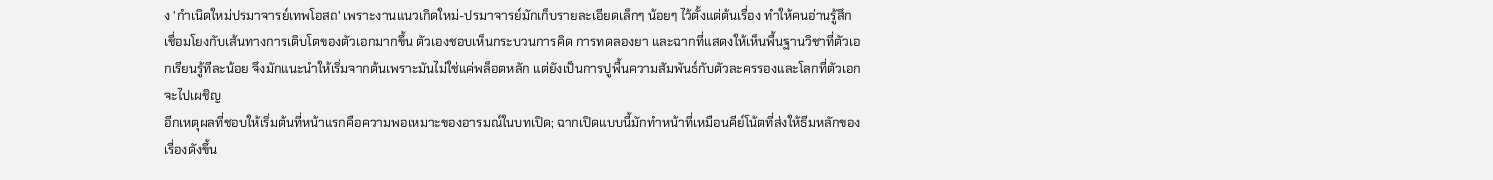ง 'กำเนิดใหม่ปรมาจารย์เทพโอสถ' เพราะงานแนวเกิดใหม่-ปรมาจารย์มักเก็บรายละเอียดเล็กๆ น้อยๆ ไว้ตั้งแต่ต้นเรื่อง ทำให้คนอ่านรู้สึกเชื่อมโยงกับเส้นทางการเติบโตของตัวเอกมากขึ้น ตัวเองชอบเห็นกระบวนการคิด การทดลองยา และฉากที่แสดงให้เห็นพื้นฐานวิชาที่ตัวเอกเรียนรู้ทีละน้อย จึงมักแนะนำให้เริ่มจากต้นเพราะมันไม่ใช่แค่พล็อตหลัก แต่ยังเป็นการปูพื้นความสัมพันธ์กับตัวละครรองและโลกที่ตัวเอกจะไปเผชิญ
อีกเหตุผลที่ชอบให้เริ่มต้นที่หน้าแรกคือความพอเหมาะของอารมณ์ในบทเปิด; ฉากเปิดแบบนี้มักทำหน้าที่เหมือนคีย์โน้ตที่ส่งให้ธีมหลักของเรื่องดังขึ้น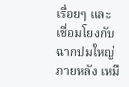เรื่อยๆ และเชื่อมโยงกับฉากปมใหญ่ภายหลัง เหมื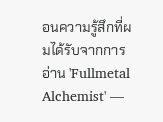อนความรู้สึกที่ผมได้รับจากการอ่าน 'Fullmetal Alchemist' —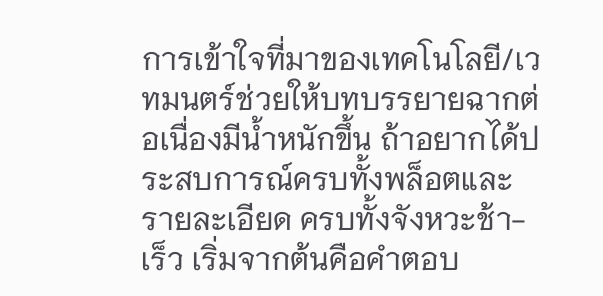การเข้าใจที่มาของเทคโนโลยี/เวทมนตร์ช่วยให้บทบรรยายฉากต่อเนื่องมีน้ำหนักขึ้น ถ้าอยากได้ประสบการณ์ครบทั้งพล็อตและรายละเอียด ครบทั้งจังหวะช้า-เร็ว เริ่มจากต้นคือคำตอบ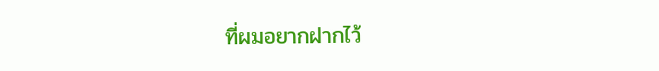ที่ผมอยากฝากไว้